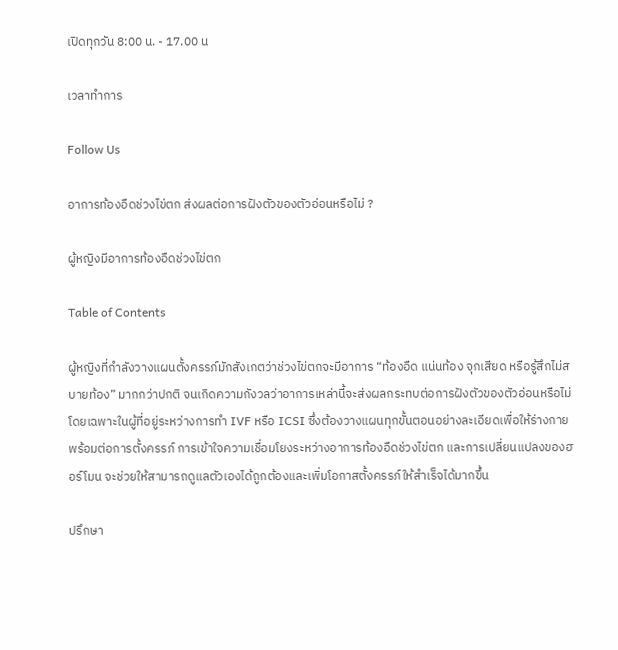เปิดทุกวัน 8:00 น. - 17.00 น

เวลาทำการ

Follow Us

อาการท้องอืดช่วงไข่ตก ส่งผลต่อการฝังตัวของตัวอ่อนหรือไม่ ?

ผู้หญิงมีอาการท้องอืดช่วงไข่ตก

Table of Contents

ผู้หญิงที่กำลังวางแผนตั้งครรภ์มักสังเกตว่าช่วงไข่ตกจะมีอาการ “ท้องอืด แน่นท้อง จุกเสียด หรือรู้สึกไม่สบายท้อง” มากกว่าปกติ จนเกิดความกังวลว่าอาการเหล่านี้จะส่งผลกระทบต่อการฝังตัวของตัวอ่อนหรือไม่ โดยเฉพาะในผู้ที่อยู่ระหว่างการทำ IVF หรือ ICSI ซึ่งต้องวางแผนทุกขั้นตอนอย่างละเอียดเพื่อให้ร่างกายพร้อมต่อการตั้งครรภ์ การเข้าใจความเชื่อมโยงระหว่างอาการท้องอืดช่วงไข่ตก และการเปลี่ยนแปลงของฮอร์โมน จะช่วยให้สามารถดูแลตัวเองได้ถูกต้องและเพิ่มโอกาสตั้งครรภ์ให้สำเร็จได้มากขึ้น

ปรึกษา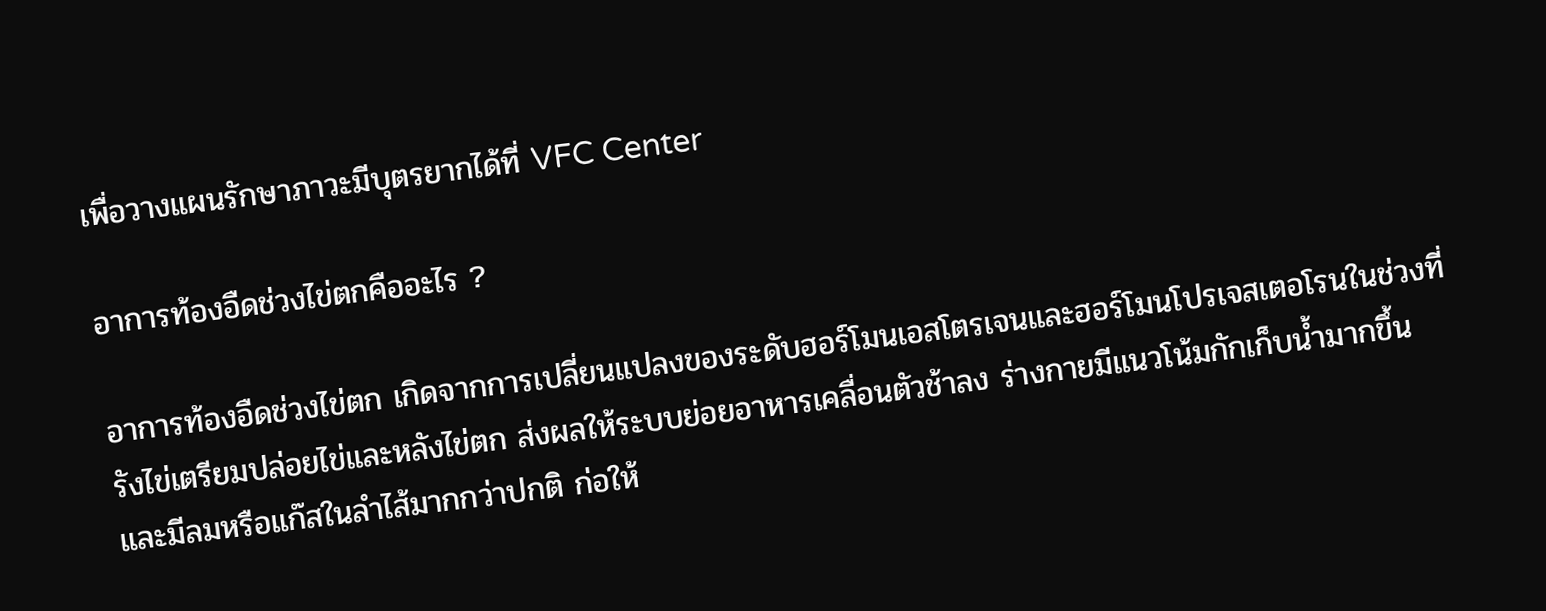เพื่อวางแผนรักษาภาวะมีบุตรยากได้ที่ VFC Center

อาการท้องอืดช่วงไข่ตกคืออะไร ?

อาการท้องอืดช่วงไข่ตก เกิดจากการเปลี่ยนแปลงของระดับฮอร์โมนเอสโตรเจนและฮอร์โมนโปรเจสเตอโรนในช่วงที่รังไข่เตรียมปล่อยไข่และหลังไข่ตก ส่งผลให้ระบบย่อยอาหารเคลื่อนตัวช้าลง ร่างกายมีแนวโน้มกักเก็บน้ำมากขึ้น และมีลมหรือแก๊สในลำไส้มากกว่าปกติ ก่อให้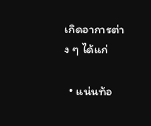เกิดอาการต่าง ๆ ได้แก่

  • แน่นท้อ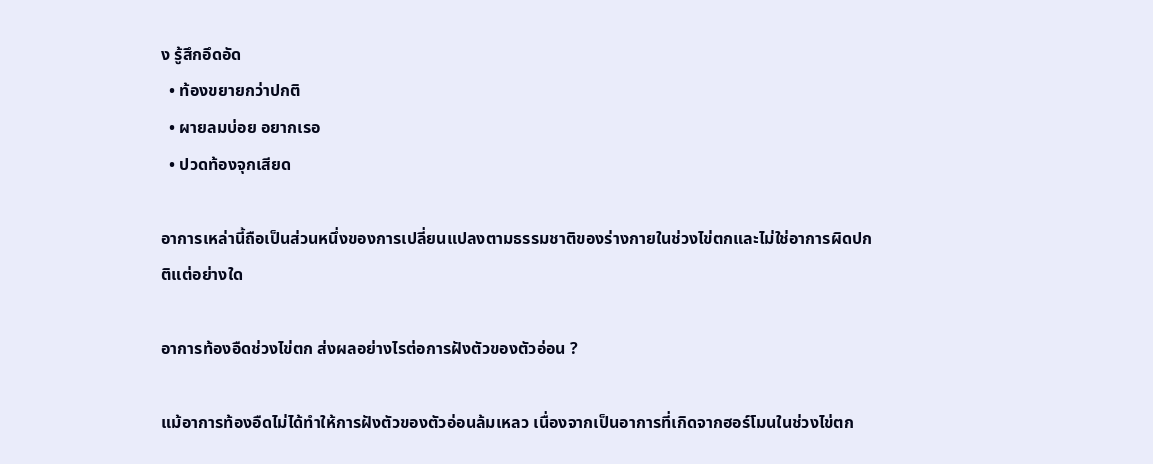ง รู้สึกอึดอัด
  • ท้องขยายกว่าปกติ
  • ผายลมบ่อย อยากเรอ
  • ปวดท้องจุกเสียด

อาการเหล่านี้ถือเป็นส่วนหนึ่งของการเปลี่ยนแปลงตามธรรมชาติของร่างกายในช่วงไข่ตกและไม่ใช่อาการผิดปกติแต่อย่างใด

อาการท้องอืดช่วงไข่ตก ส่งผลอย่างไรต่อการฝังตัวของตัวอ่อน ?

แม้อาการท้องอืดไม่ได้ทำให้การฝังตัวของตัวอ่อนล้มเหลว เนื่องจากเป็นอาการที่เกิดจากฮอร์โมนในช่วงไข่ตก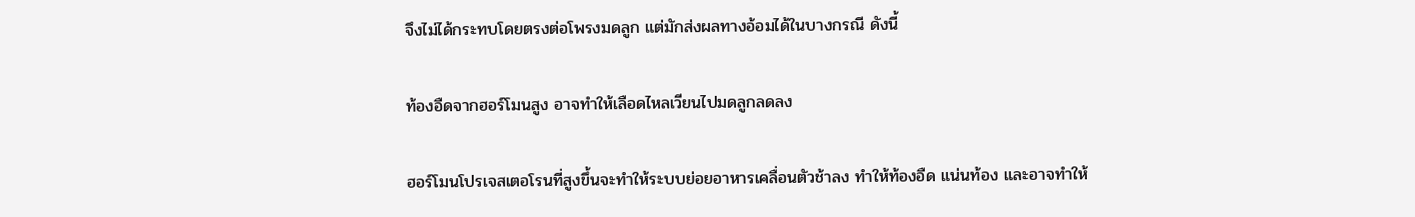จึงไม่ได้กระทบโดยตรงต่อโพรงมดลูก แต่มักส่งผลทางอ้อมได้ในบางกรณี ดังนี้

ท้องอืดจากฮอร์โมนสูง อาจทำให้เลือดไหลเวียนไปมดลูกลดลง

ฮอร์โมนโปรเจสเตอโรนที่สูงขึ้นจะทำให้ระบบย่อยอาหารเคลื่อนตัวช้าลง ทำให้ท้องอืด แน่นท้อง และอาจทำให้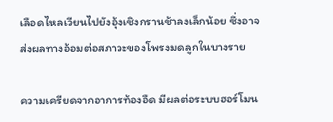เลือดไหลเวียนไปยังอุ้งเชิงกรานช้าลงเล็กน้อย ซึ่งอาจส่งผลทางอ้อมต่อสภาวะของโพรงมดลูกในบางราย

ความเครียดจากอาการท้องอืด มีผลต่อระบบฮอร์โมน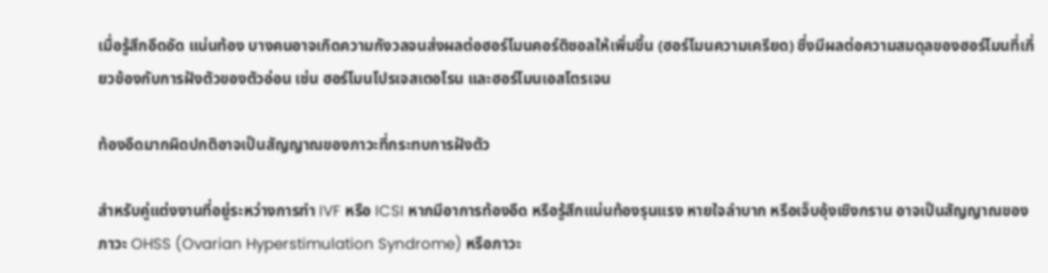เมื่อรู้สึกอึดอัด แน่นท้อง บางคนอาจเกิดความกังวลจนส่งผลต่อฮอร์โมนคอร์ติซอลให้เพิ่มขึ้น (ฮอร์โมนความเครียด) ซึ่งมีผลต่อความสมดุลของฮอร์โมนที่เกี่ยวข้องกับการฝังตัวของตัวอ่อน เช่น ฮอร์โมนโปรเจสเตอโรน และฮอร์โมนเอสโตรเจน

ท้องอืดมากผิดปกติอาจเป็นสัญญาณของภาวะที่กระทบการฝังตัว

สำหรับคู่แต่งงานที่อยู่ระหว่างการทำ IVF หรือ ICSI หากมีอาการท้องอืด หรือรู้สึกแน่นท้องรุนแรง หายใจลำบาก หรือเจ็บอุ้งเชิงกราน อาจเป็นสัญญาณของภาวะ OHSS (Ovarian Hyperstimulation Syndrome) หรือภาวะ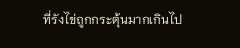ที่รังไข่ถูกกระตุ้นมากเกินไป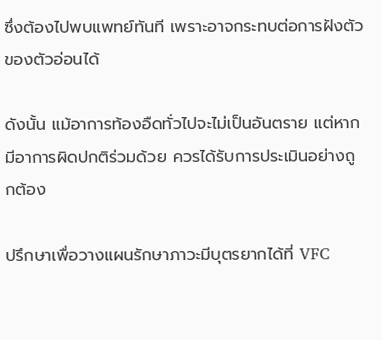ซึ่งต้องไปพบแพทย์ทันที เพราะอาจกระทบต่อการฝังตัวของตัวอ่อนได้

ดังนั้น แม้อาการท้องอืดทั่วไปจะไม่เป็นอันตราย แต่หากมีอาการผิดปกติร่วมด้วย ควรได้รับการประเมินอย่างถูกต้อง

ปรึกษาเพื่อวางแผนรักษาภาวะมีบุตรยากได้ที่ VFC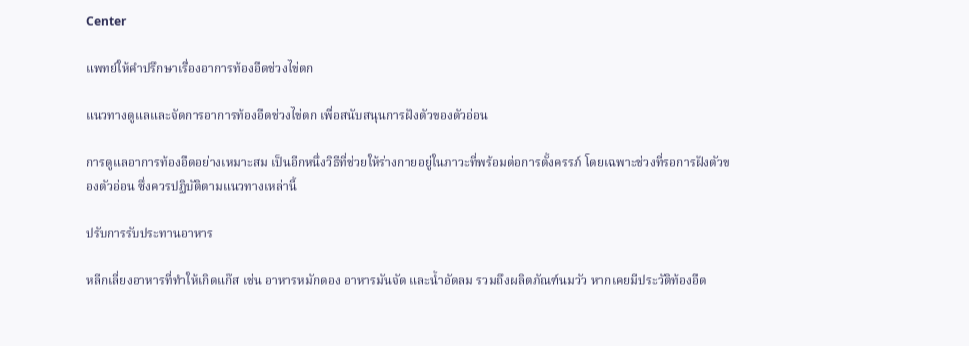Center

แพทย์ให้คำปรึกษาเรื่องอาการท้องอืดช่วงไข่ตก

แนวทางดูแลและจัดการอาการท้องอืดช่วงไข่ตก เพื่อสนับสนุนการฝังตัวของตัวอ่อน

การดูแลอาการท้องอืดอย่างเหมาะสม เป็นอีกหนึ่งวิธีที่ช่วยให้ร่างกายอยู่ในภาวะที่พร้อมต่อการตั้งครรภ์ โดยเฉพาะช่วงที่รอการฝังตัวของตัวอ่อน ซึ่งควรปฏิบัติตามแนวทางเหล่านี้

ปรับการรับประทานอาหาร

หลีกเลี่ยงอาหารที่ทำให้เกิดแก๊ส เช่น อาหารหมักดอง อาหารมันจัด และน้ำอัดลม รวมถึงผลิตภัณฑ์นมวัว หากเคยมีประวัติท้องอืด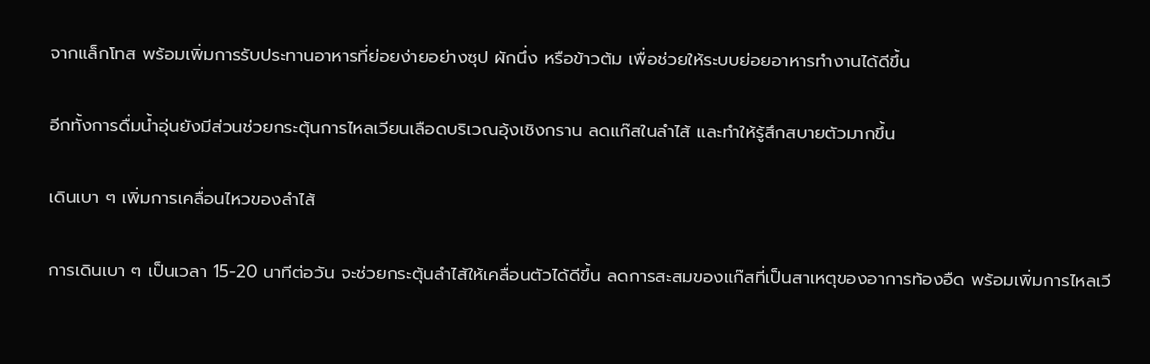จากแล็กโทส พร้อมเพิ่มการรับประทานอาหารที่ย่อยง่ายอย่างซุป ผักนึ่ง หรือข้าวต้ม เพื่อช่วยให้ระบบย่อยอาหารทำงานได้ดีขึ้น

อีกทั้งการดื่มน้ำอุ่นยังมีส่วนช่วยกระตุ้นการไหลเวียนเลือดบริเวณอุ้งเชิงกราน ลดแก๊สในลำไส้ และทำให้รู้สึกสบายตัวมากขึ้น

เดินเบา ๆ เพิ่มการเคลื่อนไหวของลำไส้

การเดินเบา ๆ เป็นเวลา 15-20 นาทีต่อวัน จะช่วยกระตุ้นลำไส้ให้เคลื่อนตัวได้ดีขึ้น ลดการสะสมของแก๊สที่เป็นสาเหตุของอาการท้องอืด พร้อมเพิ่มการไหลเวี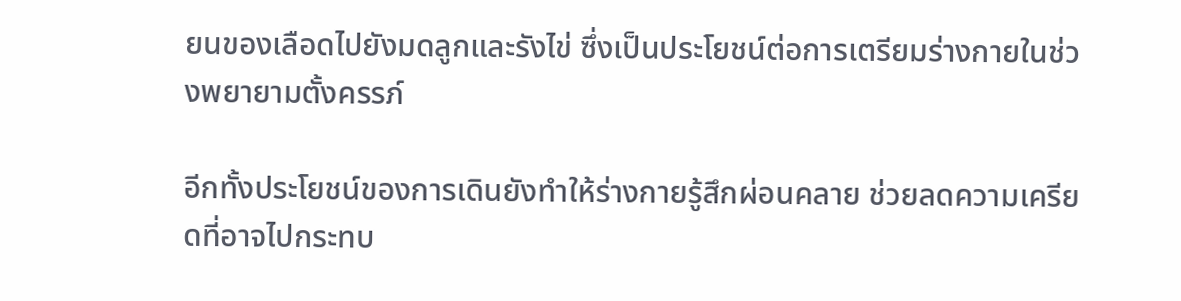ยนของเลือดไปยังมดลูกและรังไข่ ซึ่งเป็นประโยชน์ต่อการเตรียมร่างกายในช่วงพยายามตั้งครรภ์

อีกทั้งประโยชน์ของการเดินยังทำให้ร่างกายรู้สึกผ่อนคลาย ช่วยลดความเครียดที่อาจไปกระทบ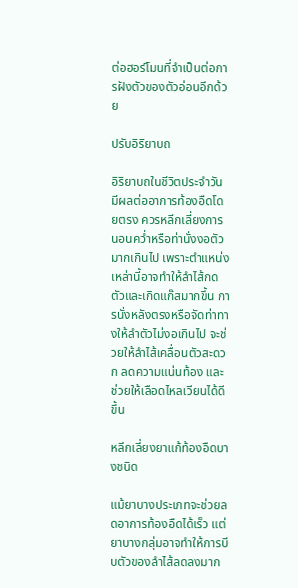ต่อฮอร์โมนที่จำเป็นต่อการฝังตัวของตัวอ่อนอีกด้วย

ปรับอิริยาบถ

อิริยาบถในชีวิตประจำวันมีผลต่ออาการท้องอืดโดยตรง ควรหลีกเลี่ยงการนอนคว่ำหรือท่านั่งงอตัวมากเกินไป เพราะตำแหน่งเหล่านี้อาจทำให้ลำไส้กดตัวและเกิดแก๊สมากขึ้น การนั่งหลังตรงหรือจัดท่าทางให้ลำตัวไม่งอเกินไป จะช่วยให้ลำไส้เคลื่อนตัวสะดวก ลดความแน่นท้อง และช่วยให้เลือดไหลเวียนได้ดีขึ้น

หลีกเลี่ยงยาแก้ท้องอืดบางชนิด

แม้ยาบางประเภทจะช่วยลดอาการท้องอืดได้เร็ว แต่ยาบางกลุ่มอาจทำให้การบีบตัวของลำไส้ลดลงมาก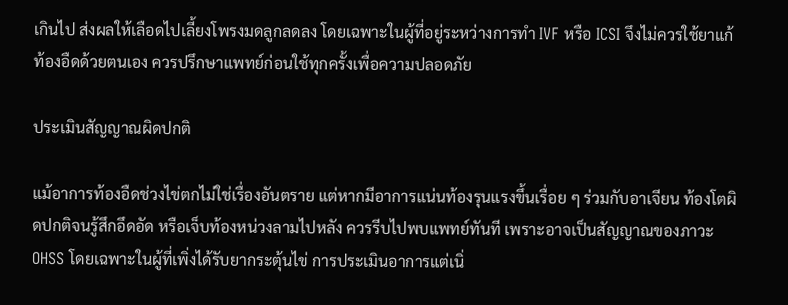เกินไป ส่งผลให้เลือดไปเลี้ยงโพรงมดลูกลดลง โดยเฉพาะในผู้ที่อยู่ระหว่างการทำ IVF หรือ ICSI จึงไม่ควรใช้ยาแก้ท้องอืดด้วยตนเอง ควรปรึกษาแพทย์ก่อนใช้ทุกครั้งเพื่อความปลอดภัย

ประเมินสัญญาณผิดปกติ

แม้อาการท้องอืดช่วงไข่ตกไม่ใช่เรื่องอันตราย แต่หากมีอาการแน่นท้องรุนแรงขึ้นเรื่อย ๆ ร่วมกับอาเจียน ท้องโตผิดปกติจนรู้สึกอึดอัด หรือเจ็บท้องหน่วงลามไปหลัง ควรรีบไปพบแพทย์ทันที เพราะอาจเป็นสัญญาณของภาวะ OHSS โดยเฉพาะในผู้ที่เพิ่งได้รับยากระตุ้นไข่ การประเมินอาการแต่เนิ่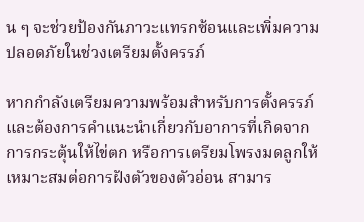น ๆ จะช่วยป้องกันภาวะแทรกซ้อนและเพิ่มความปลอดภัยในช่วงเตรียมตั้งครรภ์

หากกำลังเตรียมความพร้อมสำหรับการตั้งครรภ์ และต้องการคำแนะนำเกี่ยวกับอาการที่เกิดจากการกระตุ้นให้ไข่ตก หรือการเตรียมโพรงมดลูกให้เหมาะสมต่อการฝังตัวของตัวอ่อน สามาร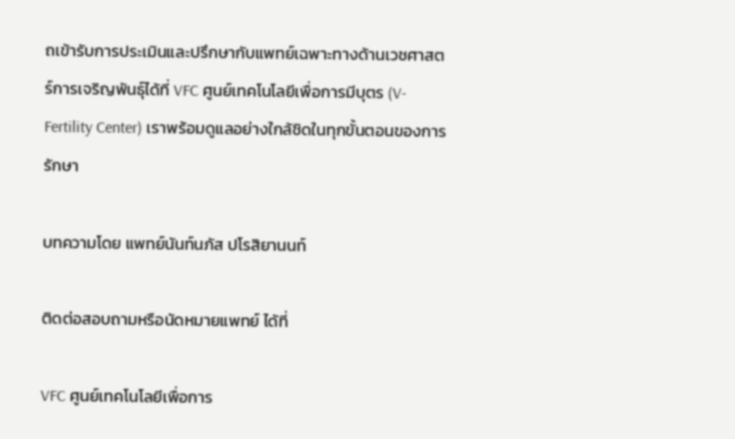ถเข้ารับการประเมินและปรึกษากับแพทย์เฉพาะทางด้านเวชศาสตร์การเจริญพันธุ์ได้ที่ VFC ศูนย์เทคโนโลยีเพื่อการมีบุตร (V-Fertility Center) เราพร้อมดูแลอย่างใกล้ชิดในทุกขั้นตอนของการรักษา

บทความโดย แพทย์นันท์นภัส ปโรสิยานนท์

ติดต่อสอบถามหรือนัดหมายแพทย์ ได้ที่

VFC ศูนย์เทคโนโลยีเพื่อการ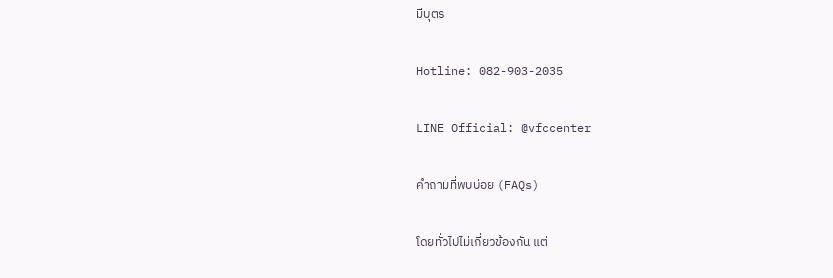มีบุตร

Hotline: 082-903-2035

LINE Official: @vfccenter

คำถามที่พบบ่อย (FAQs)

โดยทั่วไปไม่เกี่ยวข้องกัน แต่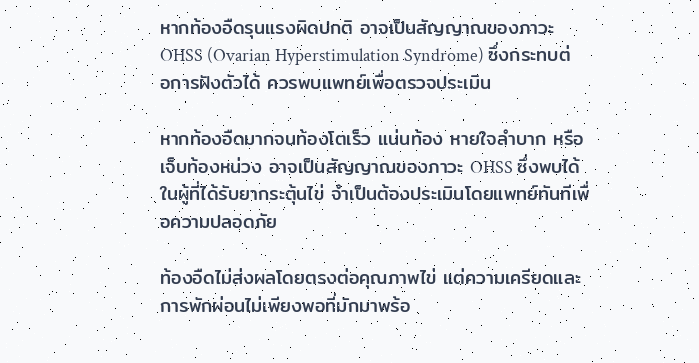หากท้องอืดรุนแรงผิดปกติ อาจเป็นสัญญาณของภาวะ OHSS (Ovarian Hyperstimulation Syndrome) ซึ่งกระทบต่อการฝังตัวได้ ควรพบแพทย์เพื่อตรวจประเมิน

หากท้องอืดมากจนท้องโตเร็ว แน่นท้อง หายใจลำบาก หรือเจ็บท้องหน่วง อาจเป็นสัญญาณของภาวะ OHSS ซึ่งพบได้ในผู้ที่ได้รับยากระตุ้นไข่ จำเป็นต้องประเมินโดยแพทย์ทันทีเพื่อความปลอดภัย

ท้องอืดไม่ส่งผลโดยตรงต่อคุณภาพไข่ แต่ความเครียดและการพักผ่อนไม่เพียงพอที่มักมาพร้อ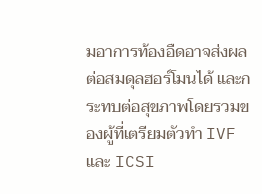มอาการท้องอืดอาจส่งผลต่อสมดุลฮอร์โมนได้ และกระทบต่อสุขภาพโดยรวมของผู้ที่เตรียมตัวทำ IVF และ ICSI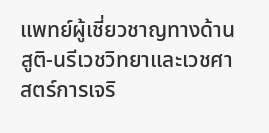แพทย์ผู้เชี่ยวชาญทางด้านสูติ-นรีเวชวิทยาและเวชศาสตร์การเจริ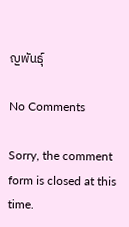ญพันธุ์

No Comments

Sorry, the comment form is closed at this time.